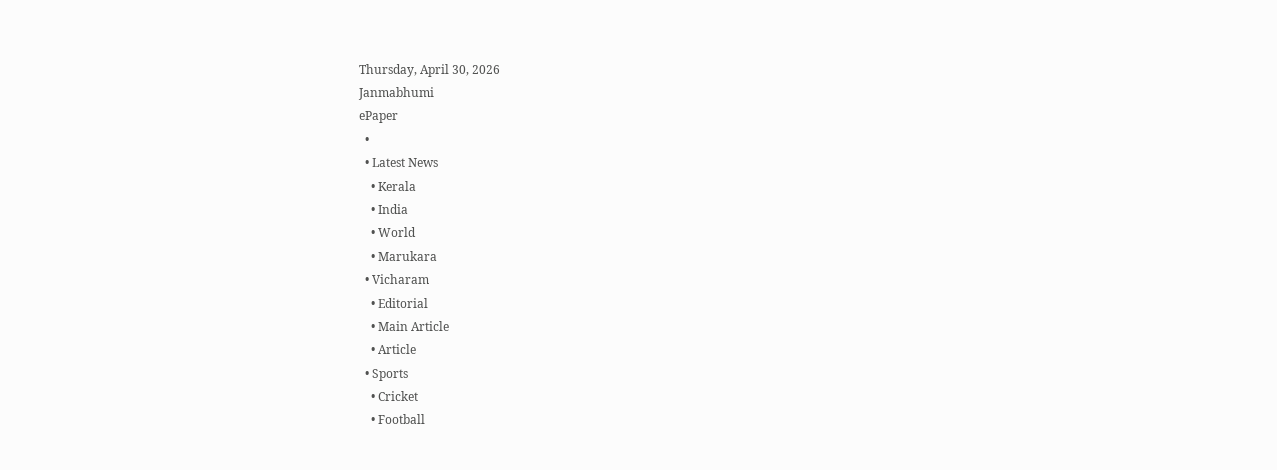Thursday, April 30, 2026
Janmabhumi
ePaper
  •
  • Latest News
    • Kerala
    • India
    • World
    • Marukara
  • Vicharam
    • Editorial
    • Main Article
    • Article
  • Sports
    • Cricket
    • Football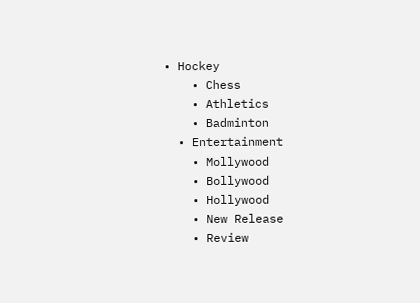• Hockey
    • Chess
    • Athletics
    • Badminton
  • Entertainment
    • Mollywood
    • Bollywood
    • Hollywood
    • New Release
    • Review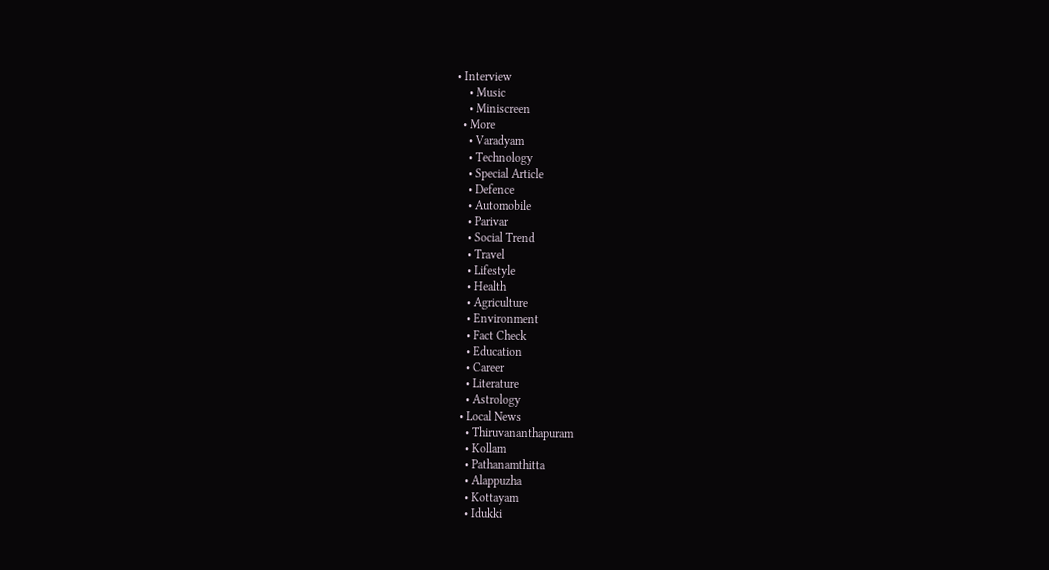• Interview
    • Music
    • Miniscreen
  • More
    • Varadyam
    • Technology
    • Special Article
    • Defence
    • Automobile
    • Parivar
    • Social Trend
    • Travel
    • Lifestyle
    • Health
    • Agriculture
    • Environment
    • Fact Check
    • Education
    • Career
    • Literature
    • Astrology
  • Local News
    • Thiruvananthapuram
    • Kollam
    • Pathanamthitta
    • Alappuzha
    • Kottayam
    • Idukki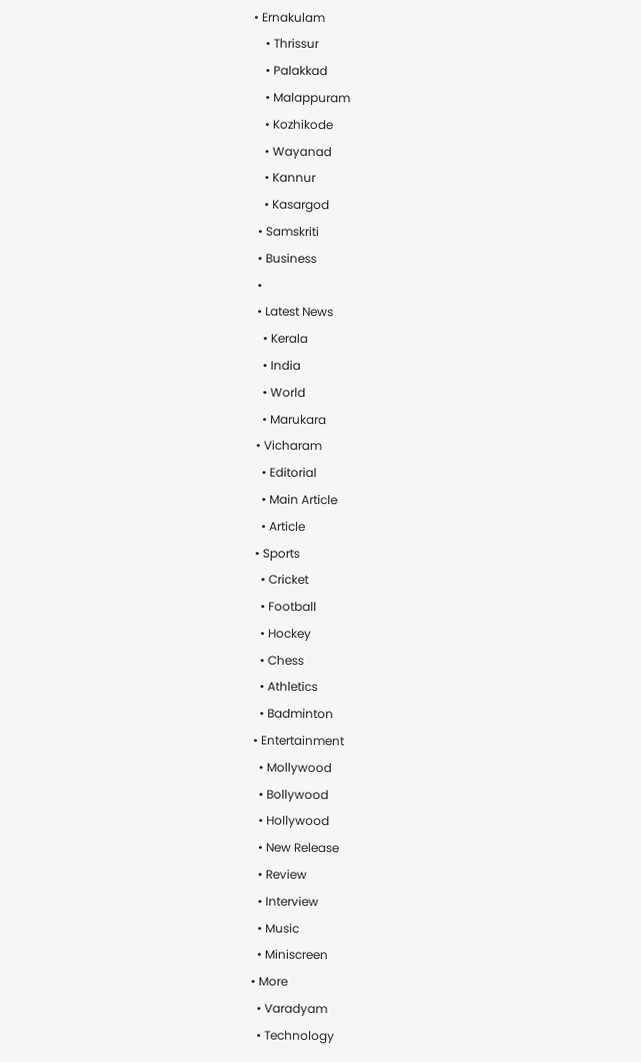• Ernakulam
    • Thrissur
    • Palakkad
    • Malappuram
    • Kozhikode
    • Wayanad
    • Kannur
    • Kasargod
  • Samskriti
  • Business
  •
  • Latest News
    • Kerala
    • India
    • World
    • Marukara
  • Vicharam
    • Editorial
    • Main Article
    • Article
  • Sports
    • Cricket
    • Football
    • Hockey
    • Chess
    • Athletics
    • Badminton
  • Entertainment
    • Mollywood
    • Bollywood
    • Hollywood
    • New Release
    • Review
    • Interview
    • Music
    • Miniscreen
  • More
    • Varadyam
    • Technology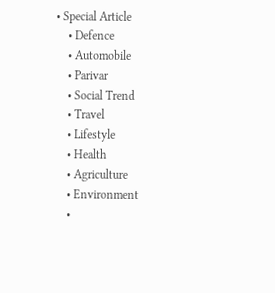• Special Article
    • Defence
    • Automobile
    • Parivar
    • Social Trend
    • Travel
    • Lifestyle
    • Health
    • Agriculture
    • Environment
    •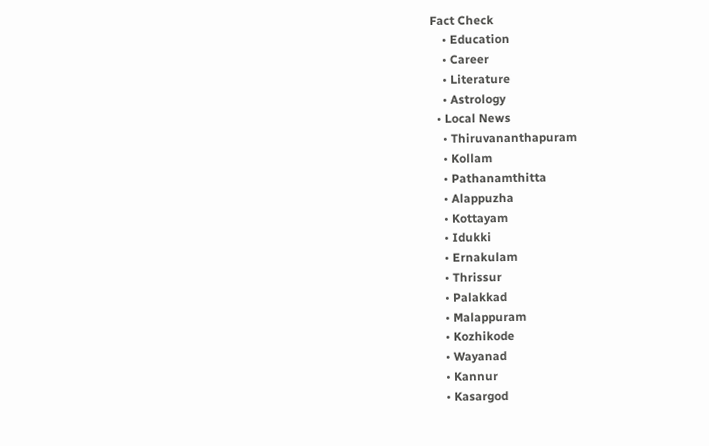Fact Check
    • Education
    • Career
    • Literature
    • Astrology
  • Local News
    • Thiruvananthapuram
    • Kollam
    • Pathanamthitta
    • Alappuzha
    • Kottayam
    • Idukki
    • Ernakulam
    • Thrissur
    • Palakkad
    • Malappuram
    • Kozhikode
    • Wayanad
    • Kannur
    • Kasargod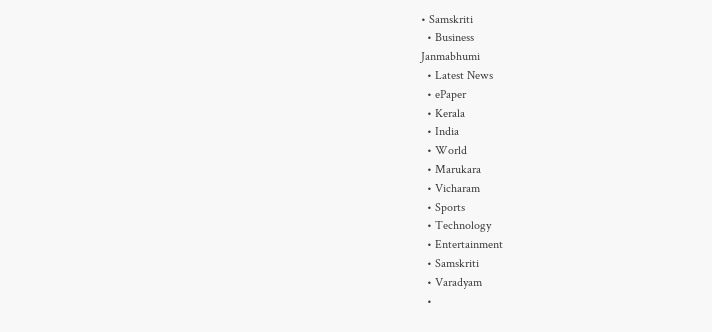• Samskriti
  • Business
Janmabhumi
  • Latest News
  • ePaper
  • Kerala
  • India
  • World
  • Marukara
  • Vicharam
  • Sports
  • Technology
  • Entertainment
  • Samskriti
  • Varadyam
  •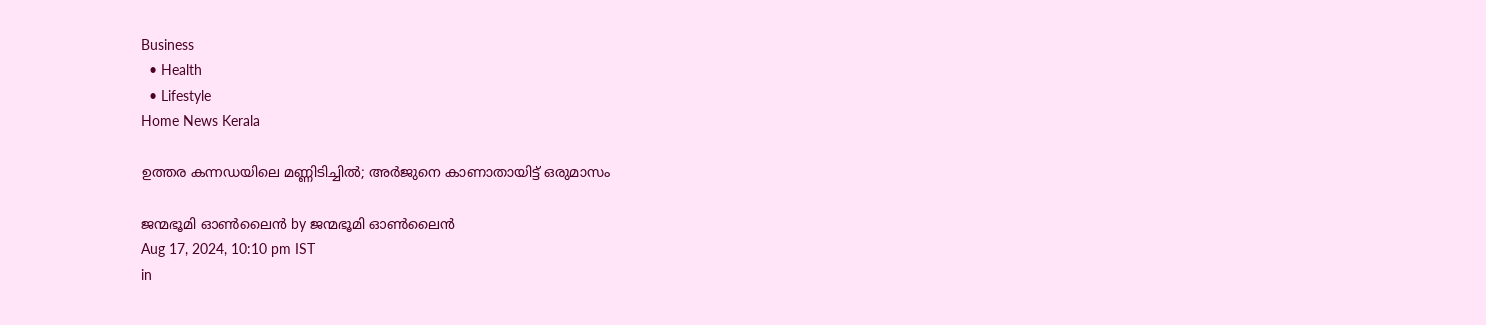Business
  • Health
  • Lifestyle
Home News Kerala

ഉത്തര കന്നഡയിലെ മണ്ണിടിച്ചില്‍; അര്‍ജുനെ കാണാതായിട്ട് ഒരുമാസം

ജന്മഭൂമി ഓണ്‍ലൈന്‍ by ജന്മഭൂമി ഓണ്‍ലൈന്‍
Aug 17, 2024, 10:10 pm IST
in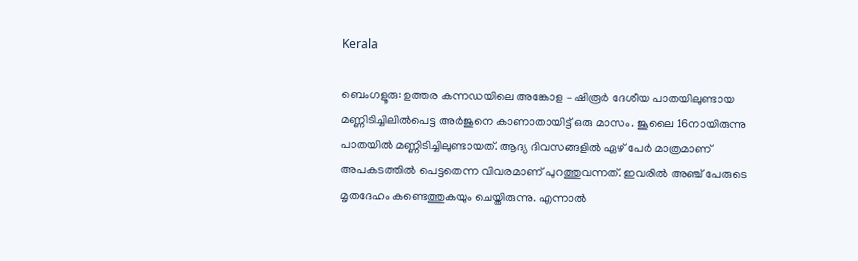Kerala

ബെംഗളൂരു: ഉത്തര കന്നഡയിലെ അങ്കോള – ഷിരൂര്‍ ദേശീയ പാതയിലുണ്ടായ മണ്ണിടിച്ചിലില്‍പെട്ട അര്‍ജുനെ കാണാതായിട്ട് ഒരു മാസം. ജൂലൈ 16നായിരുന്നു പാതയില്‍ മണ്ണിടിച്ചിലുണ്ടായത്. ആദ്യ ദിവസങ്ങളില്‍ ഏഴ് പേര്‍ മാത്രമാണ് അപകടത്തില്‍ പെട്ടതെന്ന വിവരമാണ് പുറത്തുവന്നത്. ഇവരില്‍ അഞ്ച് പേരുടെ മൃതദേഹം കണ്ടെത്തുകയും ചെയ്തിരുന്നു. എന്നാല്‍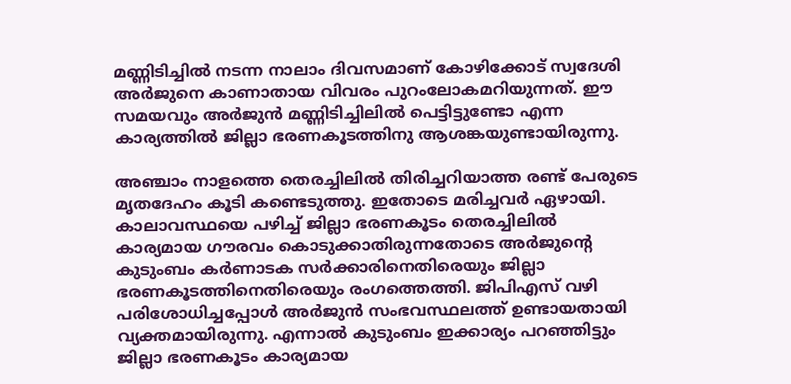മണ്ണിടിച്ചില്‍ നടന്ന നാലാം ദിവസമാണ് കോഴിക്കോട് സ്വദേശി അര്‍ജുനെ കാണാതായ വിവരം പുറംലോകമറിയുന്നത്. ഈ സമയവും അര്‍ജുന്‍ മണ്ണിടിച്ചിലില്‍ പെട്ടിട്ടുണ്ടോ എന്ന കാര്യത്തില്‍ ജില്ലാ ഭരണകൂടത്തിനു ആശങ്കയുണ്ടായിരുന്നു.

അഞ്ചാം നാളത്തെ തെരച്ചിലില്‍ തിരിച്ചറിയാത്ത രണ്ട് പേരുടെ മൃതദേഹം കൂടി കണ്ടെടുത്തു. ഇതോടെ മരിച്ചവര്‍ ഏഴായി. കാലാവസ്ഥയെ പഴിച്ച് ജില്ലാ ഭരണകൂടം തെരച്ചിലില്‍ കാര്യമായ ഗൗരവം കൊടുക്കാതിരുന്നതോടെ അര്‍ജുന്റെ കുടുംബം കര്‍ണാടക സര്‍ക്കാരിനെതിരെയും ജില്ലാ ഭരണകൂടത്തിനെതിരെയും രംഗത്തെത്തി. ജിപിഎസ് വഴി പരിശോധിച്ചപ്പോള്‍ അര്‍ജുന്‍ സംഭവസ്ഥലത്ത് ഉണ്ടായതായി വ്യക്തമായിരുന്നു. എന്നാല്‍ കുടുംബം ഇക്കാര്യം പറഞ്ഞിട്ടും ജില്ലാ ഭരണകൂടം കാര്യമായ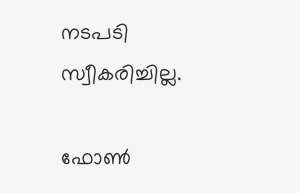നടപടി സ്വീകരിച്ചില്ല.

ഫോണ്‍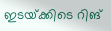ഇടയ്‌ക്കിടെ റിങ്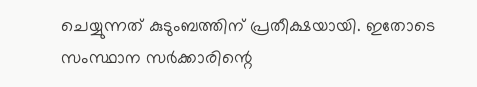ചെയ്യുന്നത് കുടുംബത്തിന് പ്രതീക്ഷയായി. ഇതോടെ സംസ്ഥാന സര്‍ക്കാരിന്റെ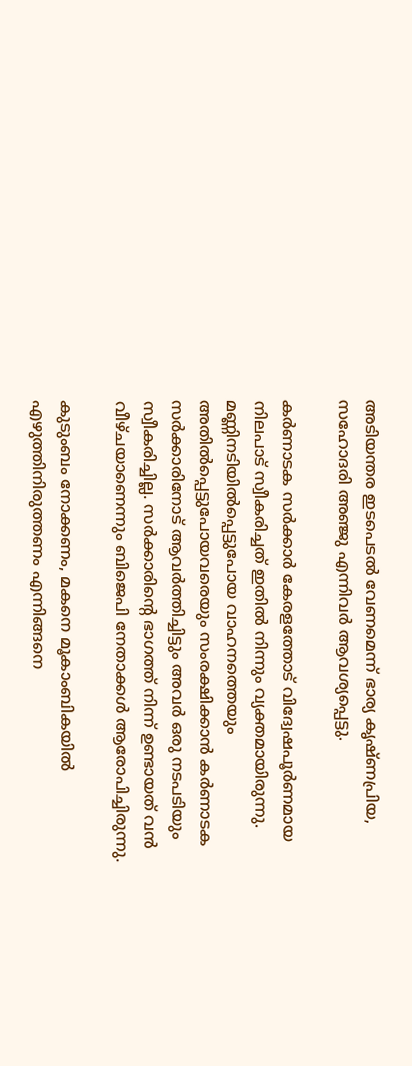അടിയന്തര ഇടപെടല്‍ വേണമെന്ന് ഭാര്യ കൃഷ്ണപ്രിയ, സഹോദരി അഞ്ജു എന്നിവര്‍ ആവശ്യപ്പെട്ടു.

കര്‍ണാടക സര്‍ക്കാര്‍ കേരളത്തോട് വിദ്വേഷപൂര്‍ണമായ നിലപാട് സ്വീകരിച്ചത് ഇതില്‍ നിന്നും വ്യക്തമായിരുന്നു. മണ്ണിനടിയില്‍പ്പെട്ടുപോയ വാഹനത്തെയും അതില്‍പ്പെട്ടുപോയവരെയും സംരക്ഷിക്കാന്‍ കര്‍ണാടക സര്‍ക്കാരിനോട് ആവര്‍ത്തിച്ചിട്ടും അവര്‍ ഒരു നടപടിയും സ്വീകരിച്ചില്ല. സര്‍ക്കാരിന്റെ ഭാഗത്ത് നിന്ന് ഉണ്ടായത് വന്‍ വീഴ്ചയാണെന്നും ബിജെപി നേതാക്കള്‍ ആരോപിച്ചിരുന്നു.

കുടുംബം നോക്കണം, മകനെ മൂകാംബികയില്‍ എഴുത്തിനിരുത്തണം എന്നിങ്ങനെ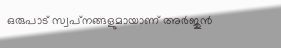ഒരുപാട് സ്വപ്‌നങ്ങളുമായാണ് അര്‍ജുന്‍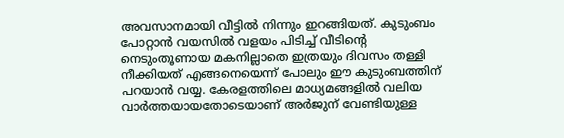അവസാനമായി വീട്ടില്‍ നിന്നും ഇറങ്ങിയത്. കുടുംബം പോറ്റാന്‍ വയസില്‍ വളയം പിടിച്ച് വീടിന്റെ നെടുംതൂണായ മകനില്ലാതെ ഇത്രയും ദിവസം തള്ളി നീക്കിയത് എങ്ങനെയെന്ന് പോലും ഈ കുടുംബത്തിന് പറയാന്‍ വയ്യ. കേരളത്തിലെ മാധ്യമങ്ങളില്‍ വലിയ വാര്‍ത്തയായതോടെയാണ് അര്‍ജുന് വേണ്ടിയുള്ള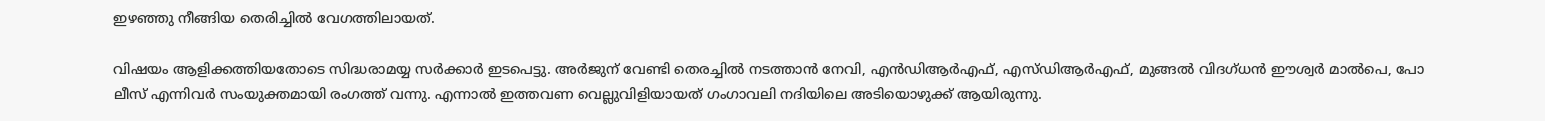ഇഴഞ്ഞു നീങ്ങിയ തെരിച്ചില്‍ വേഗത്തിലായത്.

വിഷയം ആളിക്കത്തിയതോടെ സിദ്ധരാമയ്യ സര്‍ക്കാര്‍ ഇടപെട്ടു. അര്‍ജുന് വേണ്ടി തെരച്ചില്‍ നടത്താന്‍ നേവി, എന്‍ഡിആര്‍എഫ്, എസ്ഡിആര്‍എഫ്, മുങ്ങല്‍ വിദഗ്ധന്‍ ഈശ്വര്‍ മാല്‍പെ, പോ
ലീസ് എന്നിവര്‍ സംയുക്തമായി രംഗത്ത് വന്നു. എന്നാല്‍ ഇത്തവണ വെല്ലുവിളിയായത് ഗംഗാവലി നദിയിലെ അടിയൊഴുക്ക് ആയിരുന്നു.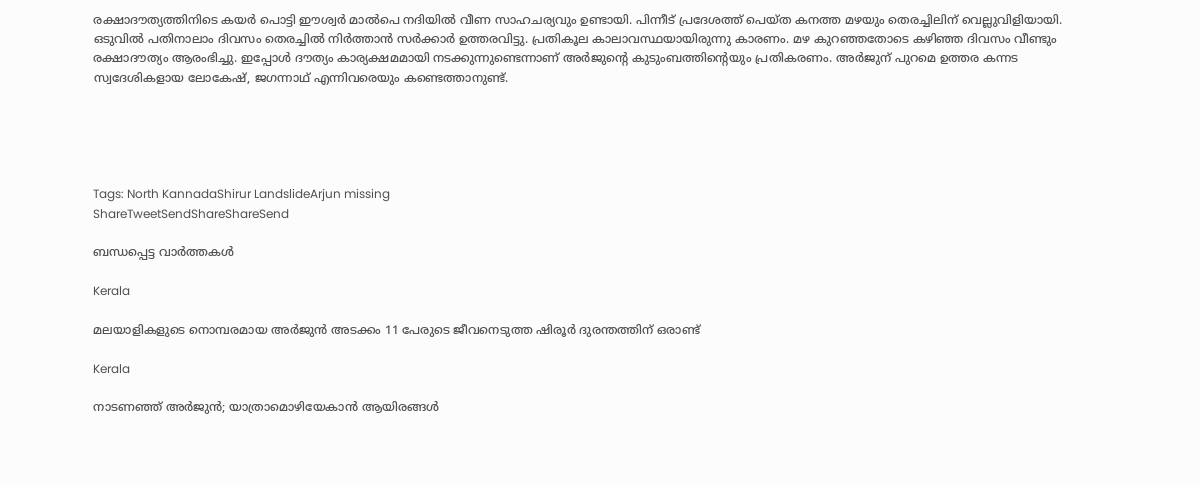രക്ഷാദൗത്യത്തിനിടെ കയര്‍ പൊട്ടി ഈശ്വര്‍ മാല്‍പെ നദിയില്‍ വീണ സാഹചര്യവും ഉണ്ടായി. പിന്നീട് പ്രദേശത്ത് പെയ്ത കനത്ത മഴയും തെരച്ചിലിന് വെല്ലുവിളിയായി. ഒടുവില്‍ പതിനാലാം ദിവസം തെരച്ചില്‍ നിര്‍ത്താന്‍ സര്‍ക്കാര്‍ ഉത്തരവിട്ടു. പ്രതികൂല കാലാവസ്ഥയായിരുന്നു കാരണം. മഴ കുറഞ്ഞതോടെ കഴിഞ്ഞ ദിവസം വീണ്ടും രക്ഷാദൗത്യം ആരംഭിച്ചു. ഇപ്പോള്‍ ദൗത്യം കാര്യക്ഷമമായി നടക്കുന്നുണ്ടെന്നാണ് അര്‍ജുന്റെ കുടുംബത്തിന്റെയും പ്രതികരണം. അര്‍ജുന് പുറമെ ഉത്തര കന്നട സ്വദേശികളായ ലോകേഷ്, ജഗന്നാഥ് എന്നിവരെയും കണ്ടെത്താനുണ്ട്.





Tags: North KannadaShirur LandslideArjun missing
ShareTweetSendShareShareSend

ബന്ധപ്പെട്ട വാര്‍ത്തകള്‍

Kerala

മലയാളികളുടെ നൊമ്പരമായ അർജുൻ അടക്കം 11 പേരുടെ ജീവനെടുത്ത ഷിരൂർ ദുരന്തത്തിന് ഒരാണ്ട്

Kerala

നാടണഞ്ഞ് അര്‍ജുന്‍; യാത്രാമൊഴിയേകാന്‍ ആയിരങ്ങള്‍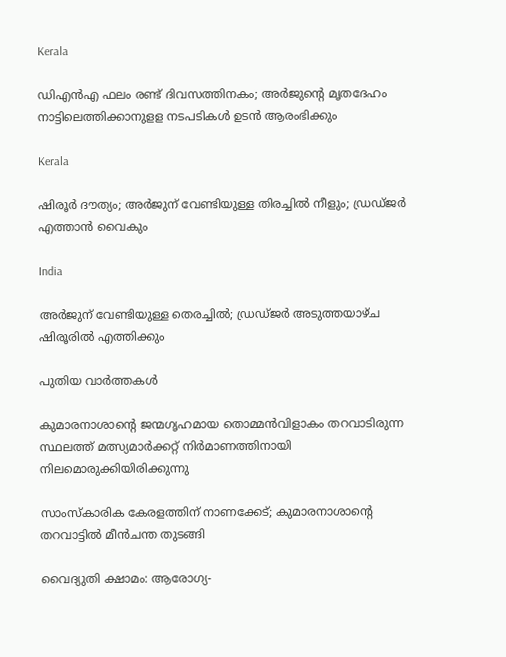Kerala

ഡിഎന്‍എ ഫലം രണ്ട് ദിവസത്തിനകം; അർജുന്റെ മൃതദേഹം നാട്ടിലെത്തിക്കാനുളള നടപടികള്‍ ഉടൻ ആരംഭിക്കും

Kerala

ഷിരൂര്‍ ദൗത്യം; അര്‍ജുന് വേണ്ടിയുള്ള തിരച്ചില്‍ നീളും; ഡ്രഡ്ജര്‍ എത്താന്‍ വൈകും

India

അര്‍ജുന് വേണ്ടിയുള്ള തെരച്ചില്‍; ഡ്രഡ്ജര്‍ അടുത്തയാഴ്ച ഷിരൂരില്‍ എത്തിക്കും

പുതിയ വാര്‍ത്തകള്‍

കുമാരനാശാന്റെ ജന്മഗൃഹമായ തൊമ്മന്‍വിളാകം തറവാടിരുന്ന സ്ഥലത്ത് മത്സ്യമാര്‍ക്കറ്റ് നിര്‍മാണത്തിനായി നിലമൊരുക്കിയിരിക്കുന്നു

സാംസ്‌കാരിക കേരളത്തിന് നാണക്കേട്; കുമാരനാശാന്റെ തറവാട്ടില്‍ മീന്‍ചന്ത തുടങ്ങി

വൈദ്യുതി ക്ഷാമം: ആരോഗ്യ-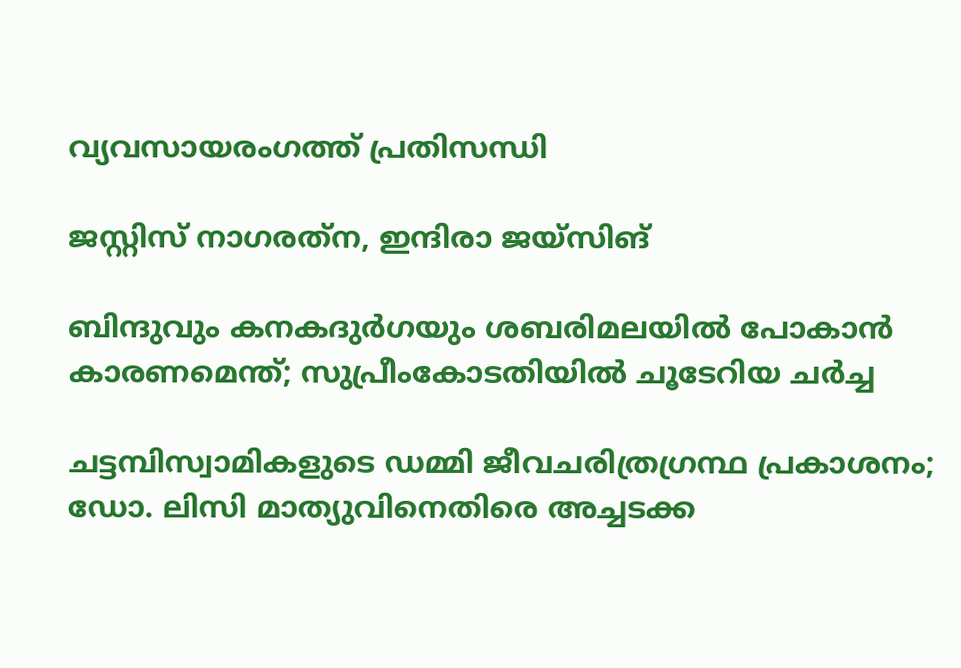വ്യവസായരംഗത്ത് പ്രതിസന്ധി

ജസ്റ്റിസ് നാഗരത്‌ന, ഇന്ദിരാ ജയ്‌സിങ്‌

ബിന്ദുവും കനകദുര്‍ഗയും ശബരിമലയില്‍ പോകാന്‍ കാരണമെന്ത്; സുപ്രീംകോടതിയില്‍ ചൂടേറിയ ചര്‍ച്ച

ചട്ടമ്പിസ്വാമികളുടെ ഡമ്മി ജീവചരിത്രഗ്രന്ഥ പ്രകാശനം; ഡോ. ലിസി മാത്യുവിനെതിരെ അച്ചടക്ക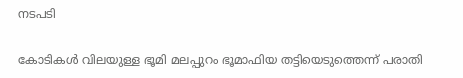നടപടി

കോടികള്‍ വിലയുള്ള ഭൂമി മലപ്പുറം ഭൂമാഫിയ തട്ടിയെടുത്തെന്ന് പരാതി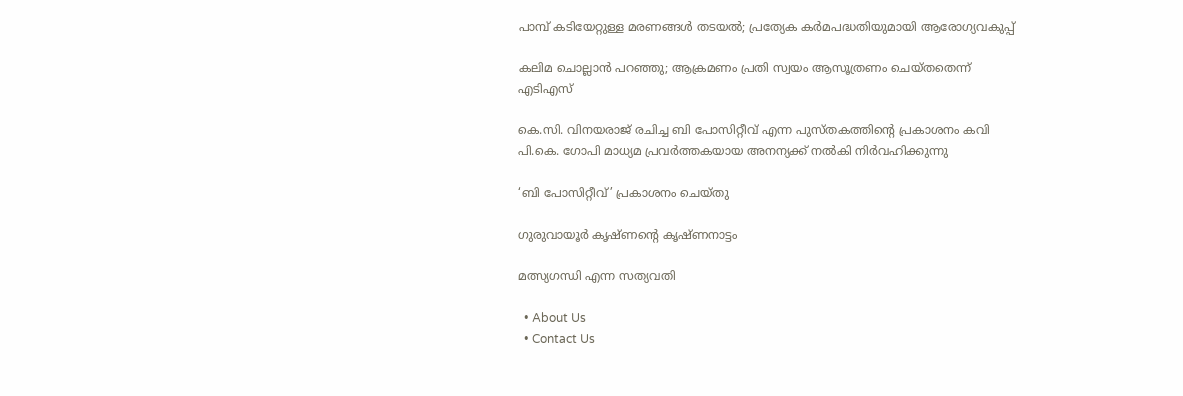പാമ്പ് കടിയേറ്റുള്ള മരണങ്ങള്‍ തടയല്‍; പ്രത്യേക കര്‍മപദ്ധതിയുമായി ആരോഗ്യവകുപ്പ്

കലിമ ചൊല്ലാന്‍ പറഞ്ഞു; ആക്രമണം പ്രതി സ്വയം ആസൂത്രണം ചെയ്തതെന്ന് എടിഎസ്

കെ.സി. വിനയരാജ് രചിച്ച ബി പോസിറ്റീവ് എന്ന പുസ്തകത്തിന്റെ പ്രകാശനം കവി പി.കെ. ഗോപി മാധ്യമ പ്രവര്‍ത്തകയായ അനന്യക്ക് നല്‍കി നിര്‍വഹിക്കുന്നു

‘ബി പോസിറ്റീവ്’ പ്രകാശനം ചെയ്തു

ഗുരുവായൂര്‍ കൃഷ്ണന്റെ കൃഷ്ണനാട്ടം

മത്സ്യഗന്ധി എന്ന സത്യവതി

  • About Us
  • Contact Us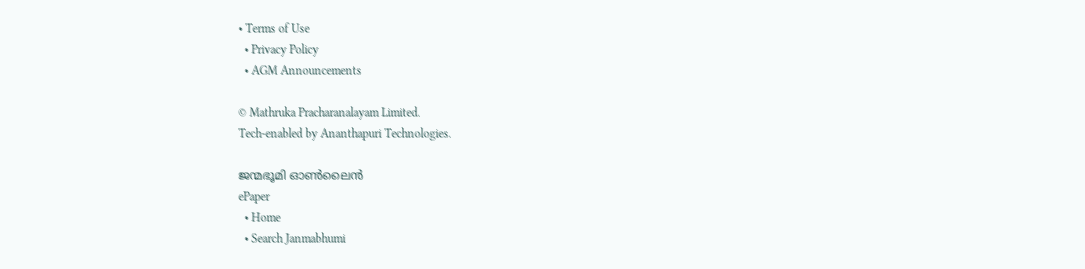• Terms of Use
  • Privacy Policy
  • AGM Announcements

© Mathruka Pracharanalayam Limited.
Tech-enabled by Ananthapuri Technologies.

ജന്മഭൂമി ഓണ്‍ലൈന്‍
ePaper
  • Home
  • Search Janmabhumi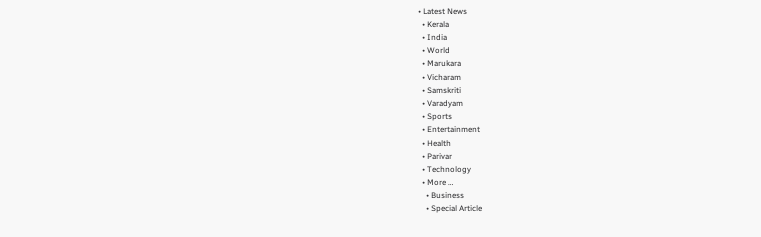• Latest News
  • Kerala
  • India
  • World
  • Marukara
  • Vicharam
  • Samskriti
  • Varadyam
  • Sports
  • Entertainment
  • Health
  • Parivar
  • Technology
  • More …
    • Business
    • Special Article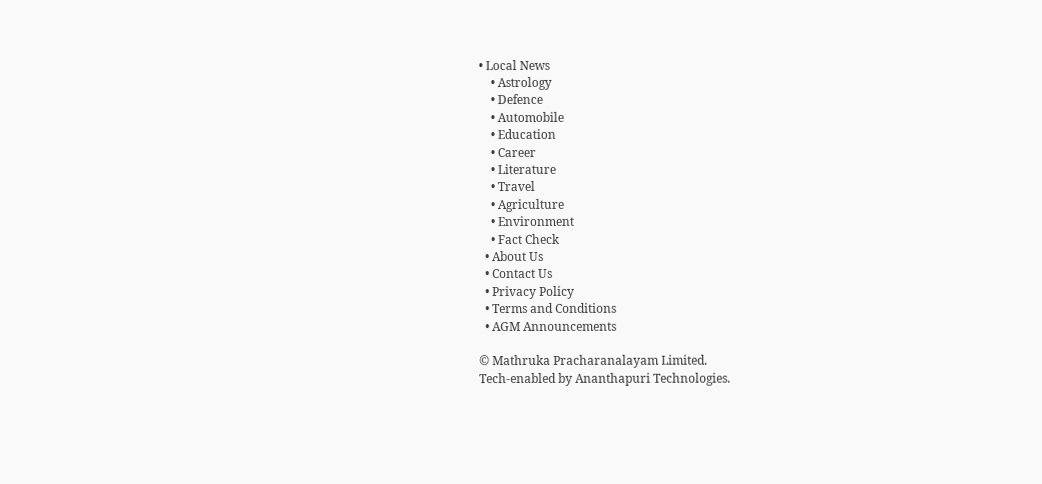• Local News
    • Astrology
    • Defence
    • Automobile
    • Education
    • Career
    • Literature
    • Travel
    • Agriculture
    • Environment
    • Fact Check
  • About Us
  • Contact Us
  • Privacy Policy
  • Terms and Conditions
  • AGM Announcements

© Mathruka Pracharanalayam Limited.
Tech-enabled by Ananthapuri Technologies.